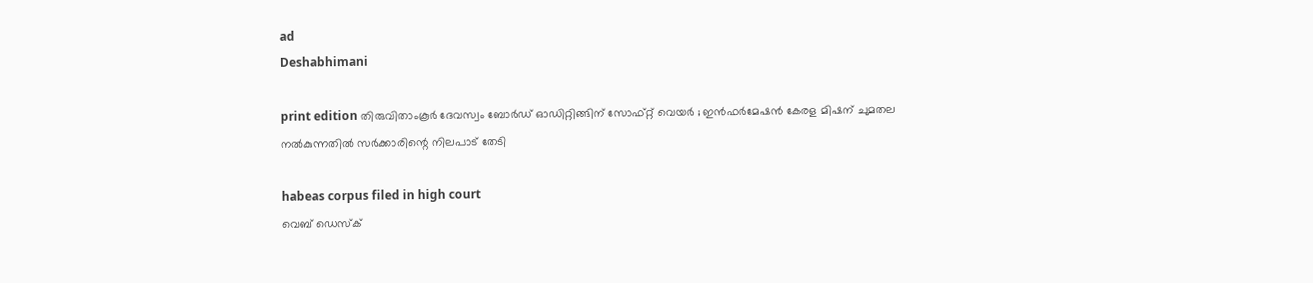ad
Deshabhimani

print edition തിരുവിതാംകൂർ ദേവസ്വം ബോർഡ് ഓഡിറ്റിങ്ങിന് സോഫ്റ്റ് വെയർ ; ഇൻഫർമേഷൻ കേരള മിഷന് ചുമതല
നൽകുന്നതിൽ സർക്കാരിന്റെ നിലപാട്‌ തേടി

habeas corpus filed in high court
വെബ് ഡെസ്ക്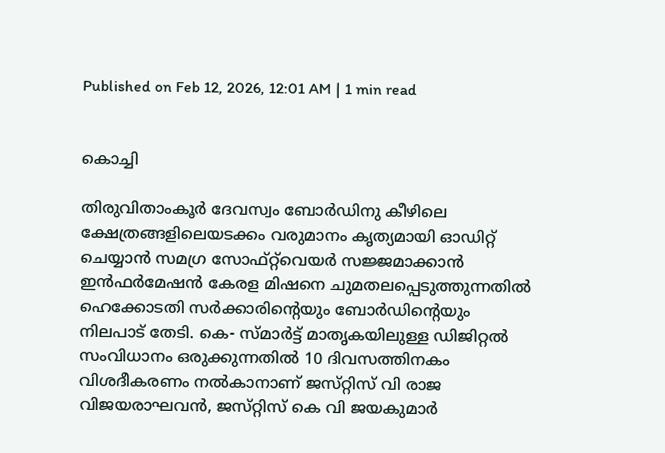Published on Feb 12, 2026, 12:01 AM | 1 min read


കൊച്ചി

തിരുവിതാംകൂർ ദേവസ്വം ബോർഡിനു കീഴിലെ ക്ഷേത്രങ്ങളിലെയടക്കം വരുമാനം കൃത്യമായി ഓഡിറ്റ് ചെയ്യാൻ സമഗ്ര സോഫ്‌റ്റ്‌വെയർ സജ്ജമാക്കാൻ ഇൻഫർമേഷൻ കേരള മിഷനെ ചുമതലപ്പെടുത്തുന്നതിൽ ഹെക്കോടതി സർക്കാരിന്റെയും ബോർഡിന്റെയും നിലപാട് തേടി. കെ- സ്മാർട്ട് മാതൃകയിലുള്ള ഡിജിറ്റൽ സംവിധാനം ഒരുക്കുന്നതിൽ 10 ദിവസത്തിനകം വിശദീകരണം നൽകാനാണ്‌ ജസ്‌റ്റിസ് വി രാജ വിജയരാഘവൻ, ജസ്‌റ്റിസ് കെ വി ജയകുമാർ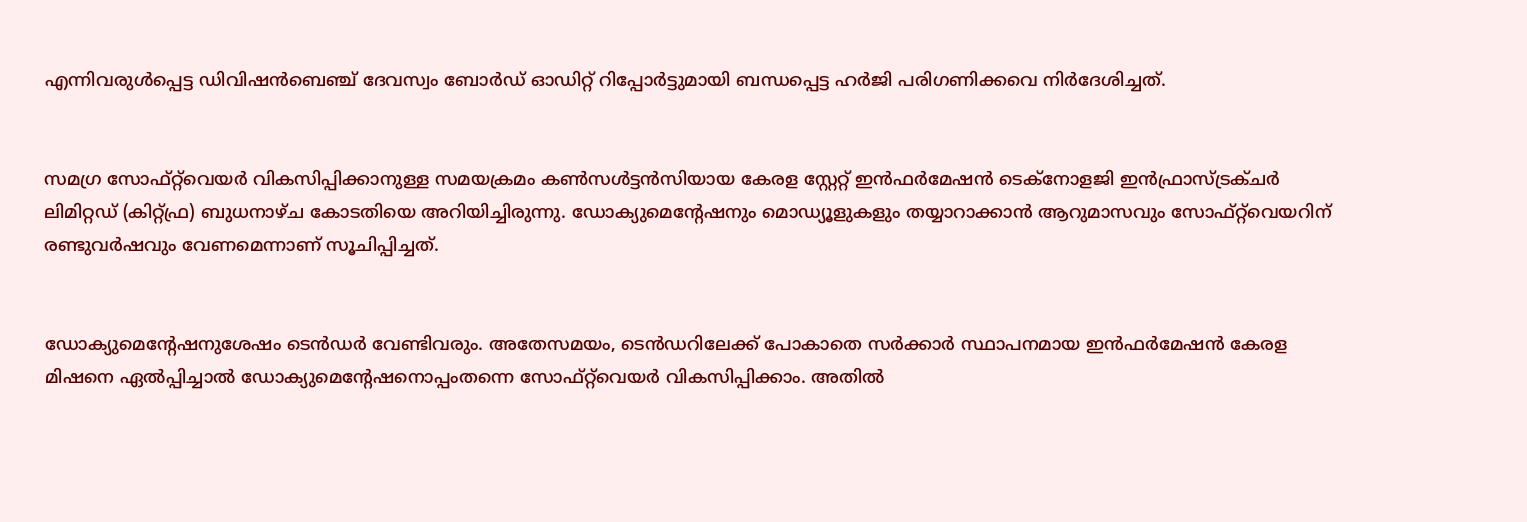എന്നിവരുൾപ്പെട്ട ഡിവിഷൻബെഞ്ച് ദേവസ്വം ബോർഡ് ഓഡിറ്റ് റിപ്പോർട്ടുമായി ബന്ധപ്പെട്ട ഹർജി പരിഗണിക്കവെ നിർദേശിച്ചത്‌.


സമഗ്ര സോഫ്റ്റ്‌വെയർ വികസിപ്പിക്കാനുള്ള സമയക്രമം കൺസൾട്ടൻസിയായ കേരള സ്റ്റേറ്റ് ഇൻഫർമേഷൻ ടെക്‌നോളജി ഇൻഫ്രാസ്ട്രക്ചർ ലിമിറ്റഡ് (കിറ്റ്ഫ്ര) ബുധനാഴ്ച കോടതിയെ അറിയിച്ചിരുന്നു. ഡോക്യുമെന്റേഷനും മൊഡ്യൂളുകളും തയ്യാറാക്കാൻ ആറുമാസവും സോഫ്‌റ്റ്‌വെയറിന് രണ്ടുവർഷവും വേണമെന്നാണ് സൂചിപ്പിച്ചത്.


ഡോക്യുമെന്റേഷനുശേഷം ടെൻഡർ വേണ്ടിവരും. അതേസമയം, ടെൻഡറിലേക്ക് പോകാതെ സർക്കാർ സ്ഥാപനമായ ഇൻഫർമേഷൻ കേരള മിഷനെ ഏൽപ്പിച്ചാൽ ഡോക്യുമെന്റേഷനൊപ്പംതന്നെ സോഫ്റ്റ്‌വെയർ വികസിപ്പിക്കാം. അതിൽ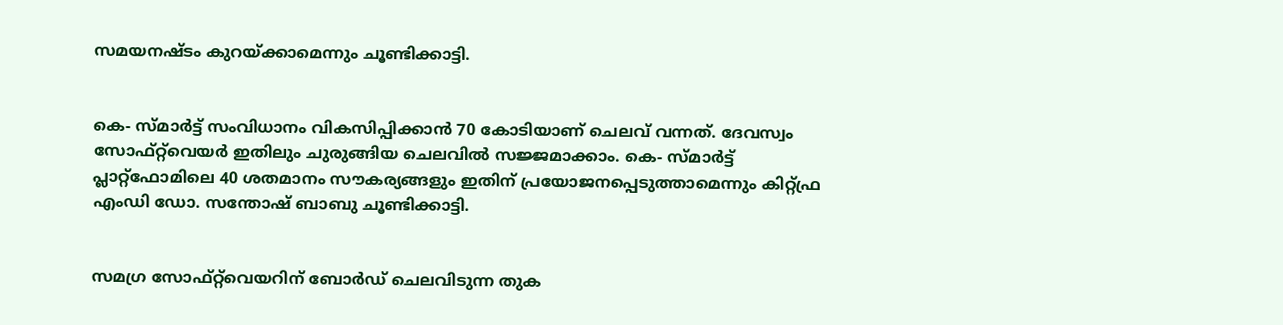സമയനഷ്ടം കുറയ്ക്കാമെന്നും ചൂണ്ടിക്കാട്ടി.


കെ- സ്മാർട്ട് സംവിധാനം വികസിപ്പിക്കാൻ 70 കോടിയാണ് ചെലവ് വന്നത്. ദേവസ്വം സോഫ്‌റ്റ്‌വെയർ ഇതിലും ചുരുങ്ങിയ ചെലവിൽ സജ്ജമാക്കാം. കെ- സ്മാർട്ട് പ്ലാറ്റ്ഫോമിലെ 40 ശതമാനം സൗകര്യങ്ങളും ഇതിന് പ്രയോജനപ്പെടുത്താമെന്നും കിറ്റ്ഫ്ര എംഡി ഡോ. സന്തോഷ് ബാബു ചൂണ്ടിക്കാട്ടി.


സമഗ്ര സോഫ്റ്റ്‌വെയറിന് ബോർഡ് ചെലവിടുന്ന തുക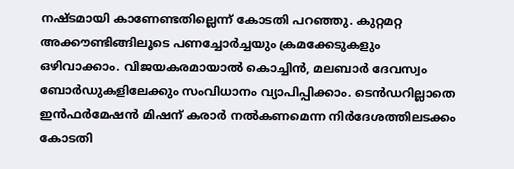നഷ്ടമായി കാണേണ്ടതില്ലെന്ന് കോടതി പറഞ്ഞു. കുറ്റമറ്റ അക്കൗണ്ടിങ്ങിലൂടെ പണച്ചോർച്ചയും ക്രമക്കേടുകളും ഒഴിവാക്കാം. വിജയകരമായാൽ കൊച്ചിൻ, മലബാർ ദേവസ്വം ബോർഡുകളിലേക്കും സംവിധാനം വ്യാപിപ്പിക്കാം. ടെൻഡറില്ലാതെ ഇൻഫർമേഷൻ മിഷന് കരാർ നൽകണമെന്ന നിർദേശത്തിലടക്കം കോടതി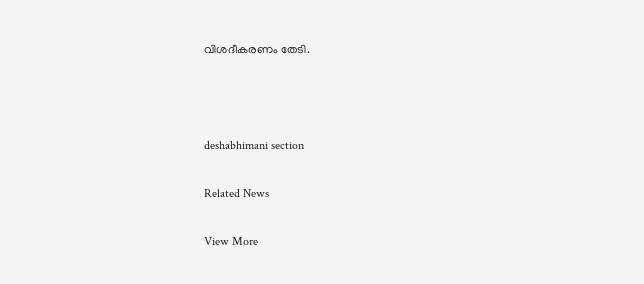വിശദീകരണം തേടി.



deshabhimani section

Related News

View More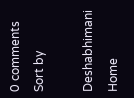0 comments
Sort by

Deshabhimani
Home